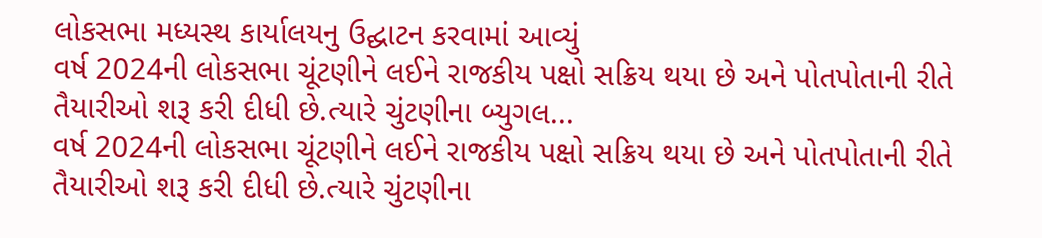લોકસભા મધ્યસ્થ કાર્યાલયનુ ઉદ્ઘાટન કરવામાં આવ્યું
વર્ષ 2024ની લોકસભા ચૂંટણીને લઈને રાજકીય પક્ષો સક્રિય થયા છે અને પોતપોતાની રીતે તૈયારીઓ શરૂ કરી દીધી છે.ત્યારે ચુંટણીના બ્યુગલ...
વર્ષ 2024ની લોકસભા ચૂંટણીને લઈને રાજકીય પક્ષો સક્રિય થયા છે અને પોતપોતાની રીતે તૈયારીઓ શરૂ કરી દીધી છે.ત્યારે ચુંટણીના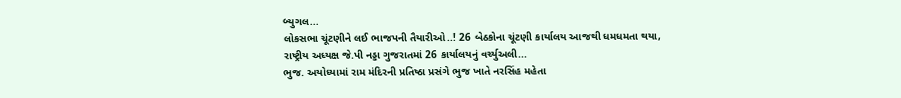બ્યુગલ...
લોકસભા ચૂંટણીને લઈ ભાજપની તૈયારીઓ..! 26 બેઠકોના ચૂંટણી કાર્યાલય આજથી ધમધમતા થયા, રાષ્ટ્રીય અધ્યક્ષ જે.પી નડ્ડા ગુજરાતમાં 26 કાર્યાલયનું વર્ચ્યુઅલી...
ભુજ. અયોધ્યામાં રામ મંદિરની પ્રતિષ્ઠા પ્રસંગે ભુજ ખાતે નરસિંહ મહેતા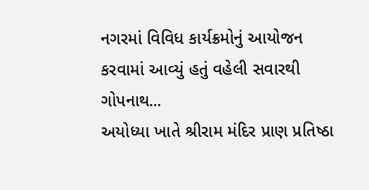નગરમાં વિવિધ કાર્યક્રમોનું આયોજન કરવામાં આવ્યું હતું વહેલી સવારથી ગોપનાથ...
અયોધ્યા ખાતે શ્રીરામ મંદિર પ્રાણ પ્રતિષ્ઠા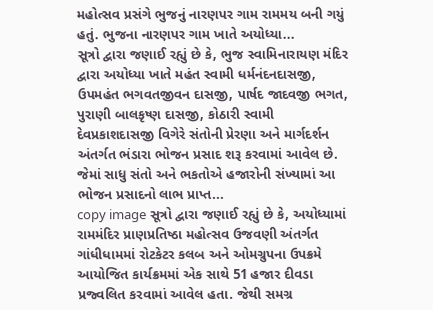મહોત્સવ પ્રસંગે ભુજનું નારણપર ગામ રામમય બની ગયું હતું. ભુજના નારણપર ગામ ખાતે અયોધ્યા...
સૂત્રો દ્વારા જણાઈ રહ્યું છે કે, ભુજ સ્વામિનારાયણ મંદિર દ્વારા અયોધ્યા ખાતે મહંત સ્વામી ધર્મનંદનદાસજી, ઉપમહંત ભગવતજીવન દાસજી, પાર્ષદ જાદવજી ભગત, પુરાણી બાલકૃષ્ણ દાસજી, કોઠારી સ્વામી દેવપ્રકાશદાસજી વિગેરે સંતોની પ્રેરણા અને માર્ગદર્શન અંતર્ગત ભંડારા ભોજન પ્રસાદ શરૂ કરવામાં આવેલ છે. જેમાં સાધુ સંતો અને ભકતોએ હજારોની સંખ્યામાં આ ભોજન પ્રસાદનો લાભ પ્રાપ્ત...
copy image સૂત્રો દ્વારા જણાઈ રહ્યું છે કે, અયોધ્યામાં રામમંદિર પ્રાણપ્રતિષ્ઠા મહોત્સવ ઉજવણી અંતર્ગત ગાંધીધામમાં રોટકેટર કલબ અને ઓમગ્રુપના ઉપક્રમે આયોજિત કાર્યક્રમમાં એક સાથે 51 હજાર દીવડા પ્રજ્વલિત કરવામાં આવેલ હતા. જેથી સમગ્ર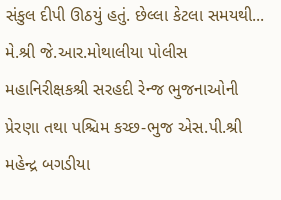સંકુલ દીપી ઊઠયું હતું. છેલ્લા કેટલા સમયથી...
મે.શ્રી જે.આર.મોથાલીયા પોલીસ મહાનિરીક્ષકશ્રી સરહદી રેન્જ ભુજનાઓની પ્રેરણા તથા પશ્ચિમ કચ્છ-ભુજ એસ.પી.શ્રી મહેન્દ્ર બગડીયા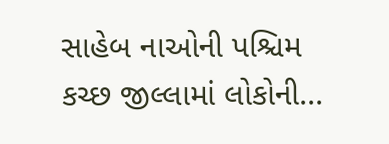સાહેબ નાઓની પશ્ચિમ કચ્છ જીલ્લામાં લોકોની...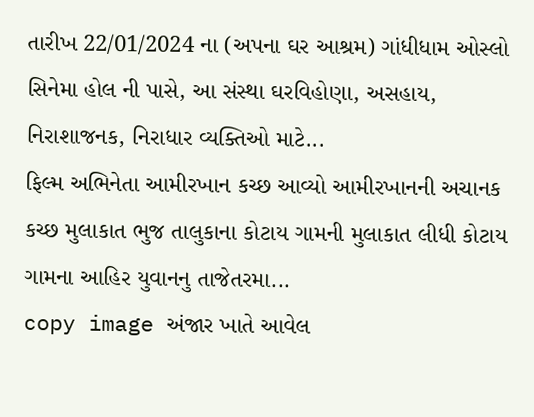તારીખ 22/01/2024 ના (અપના ઘર આશ્રમ) ગાંધીધામ ઓસ્લો સિનેમા હોલ ની પાસે, આ સંસ્થા ઘરવિહોણા, અસહાય, નિરાશાજનક, નિરાધાર વ્યક્તિઓ માટે...
ફિલ્મ અભિનેતા આમીરખાન કચ્છ આવ્યો આમીરખાનની અચાનક કચ્છ મુલાકાત ભુજ તાલુકાના કોટાય ગામની મુલાકાત લીધી કોટાય ગામના આહિર યુવાનનુ તાજેતરમા...
copy image અંજાર ખાતે આવેલ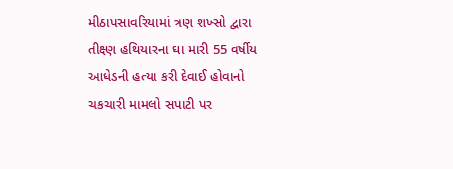મીઠાપસાવરિયામાં ત્રણ શખ્સો દ્વારા તીક્ષ્ણ હથિયારના ઘા મારી 55 વર્ષીય આધેડની હત્યા કરી દેવાઈ હોવાનો ચકચારી મામલો સપાટી પર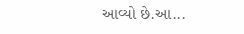આવ્યો છે.આ...